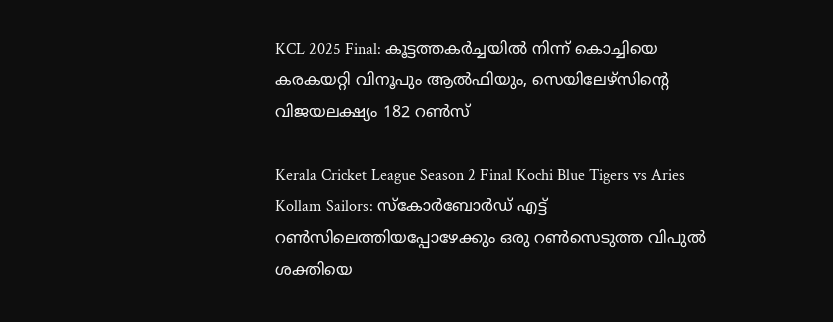KCL 2025 Final: കൂട്ടത്തകര്‍ച്ചയില്‍ നിന്ന് കൊച്ചിയെ കരകയറ്റി വിനൂപും ആല്‍ഫിയും, സെയിലേഴ്‌സിന്റെ വിജയലക്ഷ്യം 182 റണ്‍സ്‌

Kerala Cricket League Season 2 Final Kochi Blue Tigers vs Aries Kollam Sailors: സ്‌കോര്‍ബോര്‍ഡ് എട്ട് റണ്‍സിലെത്തിയപ്പോഴേക്കും ഒരു റണ്‍സെടുത്ത വിപുല്‍ ശക്തിയെ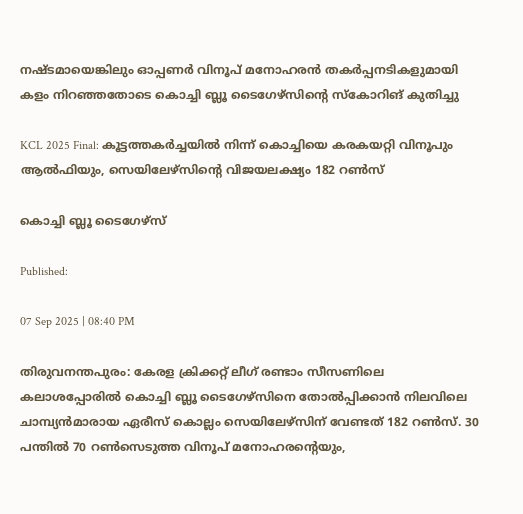നഷ്ടമായെങ്കിലും ഓപ്പണര്‍ വിനൂപ് മനോഹരന്‍ തകര്‍പ്പനടികളുമായി കളം നിറഞ്ഞതോടെ കൊച്ചി ബ്ലൂ ടൈഗേഴ്‌സിന്റെ സ്‌കോറിങ് കുതിച്ചു

KCL 2025 Final: കൂട്ടത്തകര്‍ച്ചയില്‍ നിന്ന് കൊച്ചിയെ കരകയറ്റി വിനൂപും ആല്‍ഫിയും, സെയിലേഴ്‌സിന്റെ വിജയലക്ഷ്യം 182 റണ്‍സ്‌

കൊച്ചി ബ്ലൂ ടൈഗേഴ്‌സ്‌

Published:

07 Sep 2025 | 08:40 PM

തിരുവനന്തപുരം: കേരള ക്രിക്കറ്റ് ലീഗ് രണ്ടാം സീസണിലെ കലാശപ്പോരില്‍ കൊച്ചി ബ്ലൂ ടൈഗേഴ്‌സിനെ തോല്‍പ്പിക്കാന്‍ നിലവിലെ ചാമ്പ്യന്‍മാരായ ഏരീസ് കൊല്ലം സെയിലേഴ്‌സിന് വേണ്ടത് 182 റണ്‍സ്. 30 പന്തില്‍ 70 റണ്‍സെടുത്ത വിനൂപ് മനോഹരന്റെയും,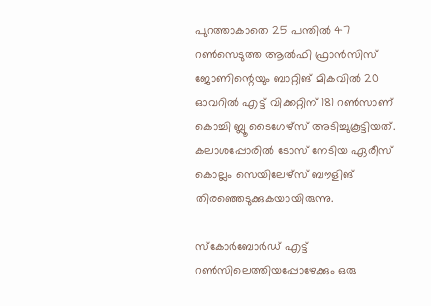പുറത്താകാതെ 25 പന്തില്‍ 47 റണ്‍സെടുത്ത ആല്‍ഫി ഫ്രാന്‍സിസ് ജോണിന്റെയും ബാറ്റിങ് മികവില്‍ 20 ഓവറില്‍ എട്ട് വിക്കറ്റിന് 181 റണ്‍സാണ് കൊച്ചി ബ്ലൂ ടൈഗേഴ്‌സ് അടിച്ചുകൂട്ടിയത്. കലാശപ്പോരില്‍ ടോസ് നേടിയ ഏരീസ് കൊല്ലം സെയിലേഴ്‌സ് ബൗളിങ് തിരഞ്ഞെടുക്കുകയായിരുന്നു.

സ്‌കോര്‍ബോര്‍ഡ് എട്ട് റണ്‍സിലെത്തിയപ്പോഴേക്കും ഒരു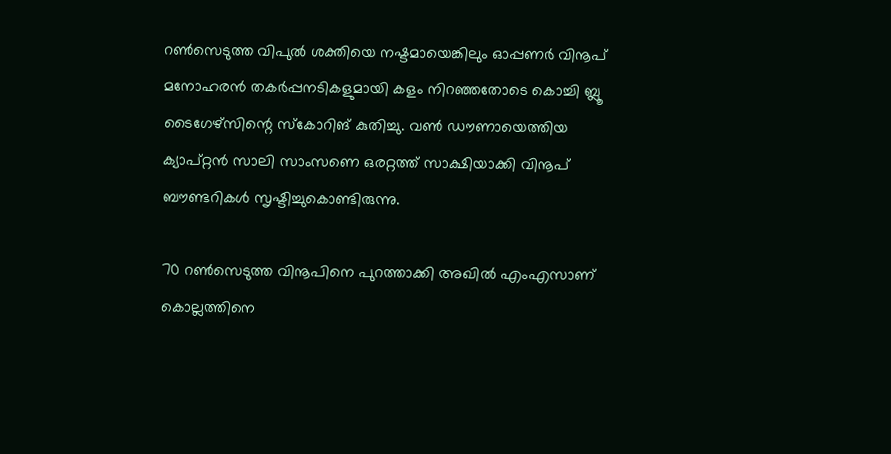റണ്‍സെടുത്ത വിപുല്‍ ശക്തിയെ നഷ്ടമായെങ്കിലും ഓപ്പണര്‍ വിനൂപ് മനോഹരന്‍ തകര്‍പ്പനടികളുമായി കളം നിറഞ്ഞതോടെ കൊച്ചി ബ്ലൂ ടൈഗേഴ്‌സിന്റെ സ്‌കോറിങ് കുതിച്ചു. വണ്‍ ഡൗണായെത്തിയ ക്യാപ്റ്റന്‍ സാലി സാംസണെ ഒരറ്റത്ത് സാക്ഷിയാക്കി വിനൂപ് ബൗണ്ടറികള്‍ സൃഷ്ടിച്ചുകൊണ്ടിരുന്നു.

70 റണ്‍സെടുത്ത വിനൂപിനെ പുറത്താക്കി അഖില്‍ എംഎസാണ്‌ കൊല്ലത്തിനെ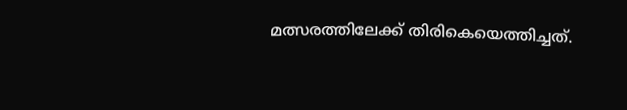മത്സരത്തിലേക്ക് തിരികെയെത്തിച്ചത്.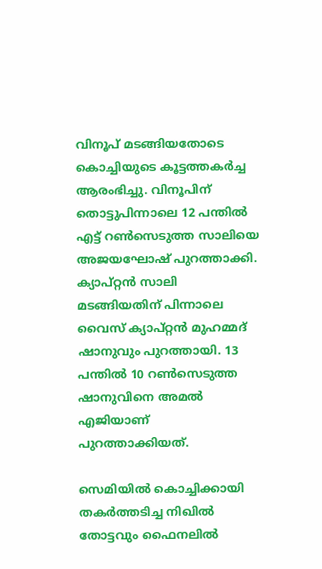വിനൂപ് മടങ്ങിയതോടെ കൊച്ചിയുടെ കൂട്ടത്തകര്‍ച്ച ആരംഭിച്ചു. വിനൂപിന് തൊട്ടുപിന്നാലെ 12 പന്തില്‍ എട്ട് റണ്‍സെടുത്ത സാലിയെ അജയഘോഷ് പുറത്താക്കി. ക്യാപ്റ്റന്‍ സാലി മടങ്ങിയതിന് പിന്നാലെ വൈസ് ക്യാപ്റ്റന്‍ മുഹമ്മദ് ഷാനുവും പുറത്തായി. 13 പന്തില്‍ 10 റണ്‍സെടുത്ത ഷാനുവിനെ അമല്‍ എജിയാണ് പുറത്താക്കിയത്.

സെമിയില്‍ കൊച്ചിക്കായി തകര്‍ത്തടിച്ച നിഖില്‍ തോട്ടവും ഫൈനലില്‍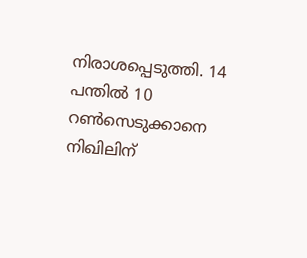നിരാശപ്പെടുത്തി. 14 പന്തില്‍ 10 റണ്‍സെടുക്കാനെ നിഖിലിന്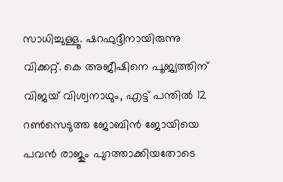സാധിച്ചുള്ളൂ. ഷറഫുദ്ദീനായിരുന്നു വിക്കറ്റ്. കെ അജീഷിനെ പൂജ്യത്തിന് വിജയ് വിശ്വനാഥും, എട്ട് പന്തില്‍ 12 റണ്‍സെടുത്ത ജോബിന്‍ ജോയിയെ പവന്‍ രാജും പുറത്താക്കിയതോടെ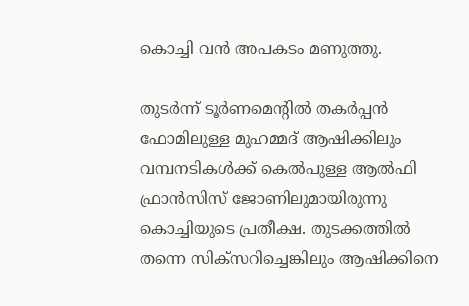കൊച്ചി വന്‍ അപകടം മണുത്തു.

തുടര്‍ന്ന് ടൂര്‍ണമെന്റില്‍ തകര്‍പ്പന്‍ ഫോമിലുള്ള മുഹമ്മദ് ആഷിക്കിലും വമ്പനടികള്‍ക്ക് കെല്‍പുള്ള ആല്‍ഫി ഫ്രാന്‍സിസ് ജോണിലുമായിരുന്നു കൊച്ചിയുടെ പ്രതീക്ഷ. തുടക്കത്തില്‍ തന്നെ സിക്‌സറിച്ചെങ്കിലും ആഷിക്കിനെ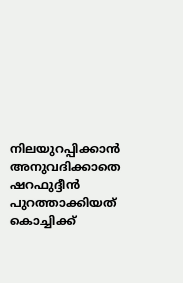നിലയുറപ്പിക്കാന്‍ അനുവദിക്കാതെ ഷറഫുദ്ദീന്‍ പുറത്താക്കിയത് കൊച്ചിക്ക്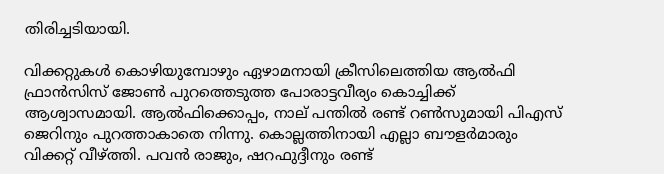തിരിച്ചടിയായി.

വിക്കറ്റുകള്‍ കൊഴിയുമ്പോഴും ഏഴാമനായി ക്രീസിലെത്തിയ ആല്‍ഫി ഫ്രാന്‍സിസ് ജോണ്‍ പുറത്തെടുത്ത പോരാട്ടവീര്യം കൊച്ചിക്ക് ആശ്വാസമായി. ആല്‍ഫിക്കൊപ്പം, നാല് പന്തില്‍ രണ്ട് റണ്‍സുമായി പിഎസ് ജെറിനും പുറത്താകാതെ നിന്നു. കൊല്ലത്തിനായി എല്ലാ ബൗളര്‍മാരും വിക്കറ്റ് വീഴ്ത്തി. പവന്‍ രാജും, ഷറഫുദ്ദീനും രണ്ട്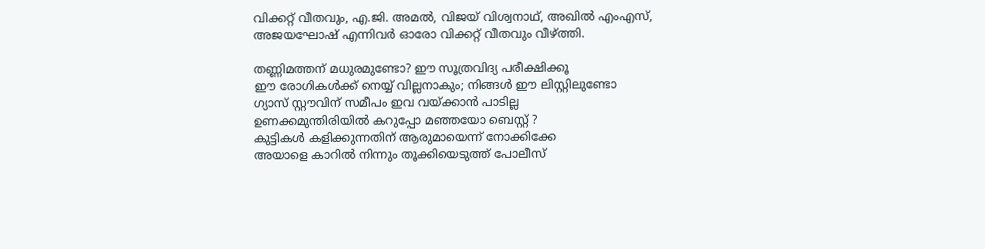വിക്കറ്റ് വീതവും, എ.ജി. അമല്‍, വിജയ് വിശ്വനാഥ്, അഖില്‍ എംഎസ്, അജയഘോഷ് എന്നിവര്‍ ഓരോ വിക്കറ്റ് വീതവും വീഴ്ത്തി.

തണ്ണിമത്തന് മധുരമുണ്ടോ? ഈ സൂത്രവിദ്യ പരീക്ഷിക്കൂ
ഈ രോഗികൾക്ക് നെയ്യ് വില്ലനാകും; നിങ്ങൾ ഈ ലിസ്റ്റിലുണ്ടോ
ഗ്യാസ് സ്റ്റൗവിന് സമീപം ഇവ വയ്ക്കാൻ പാടില്ല
ഉണക്കമുന്തിരിയിൽ കറുപ്പോ മഞ്ഞയോ ബെസ്റ്റ് ?
കുട്ടികൾ കളിക്കുന്നതിന് ആരുമായെന്ന് നോക്കിക്കേ
അയാളെ കാറിൽ നിന്നും തൂക്കിയെടുത്ത് പോലീസ്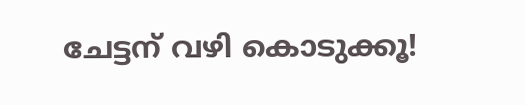ചേട്ടന് വഴി കൊടുക്കൂ!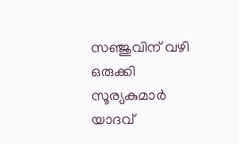സഞ്ജുവിന് വഴി ഒരുക്കി സൂര്യകുമാർ യാദവ്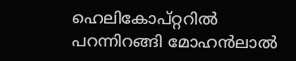ഹെലികോപ്റ്ററിൽ പറന്നിറങ്ങി മോഹൻലാൽ